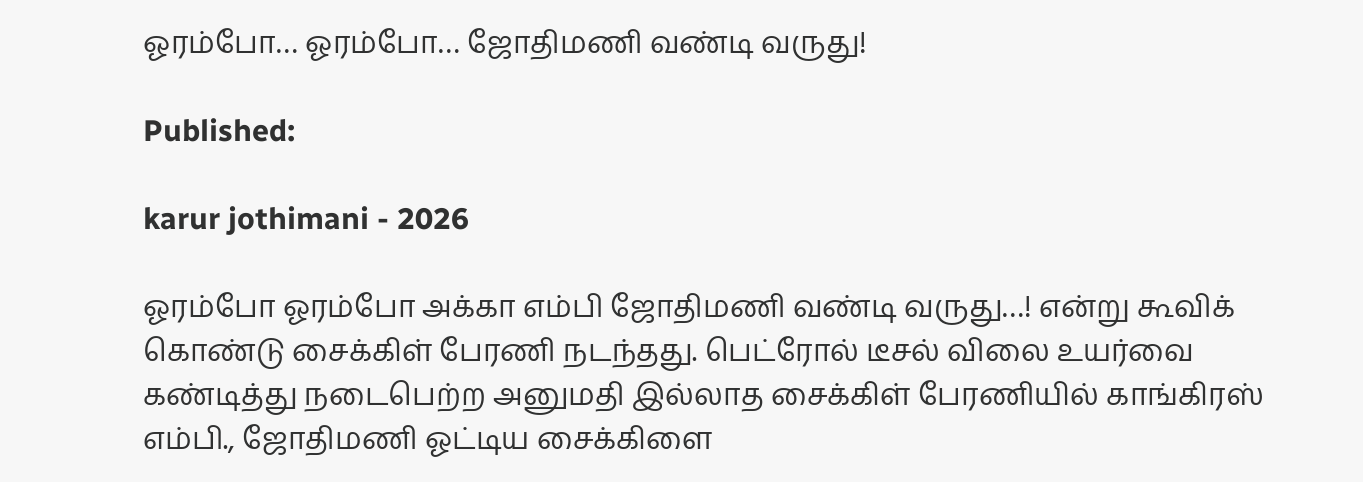ஓரம்போ… ஓரம்போ… ஜோதிமணி வண்டி வருது!

Published:

karur jothimani - 2026

ஓரம்போ ஓரம்போ அக்கா எம்பி ஜோதிமணி வண்டி வருது…! என்று கூவிக் கொண்டு சைக்கிள் பேரணி நடந்தது. பெட்ரோல் டீசல் விலை உயர்வை கண்டித்து நடைபெற்ற அனுமதி இல்லாத சைக்கிள் பேரணியில் காங்கிரஸ் எம்பி., ஜோதிமணி ஓட்டிய சைக்கிளை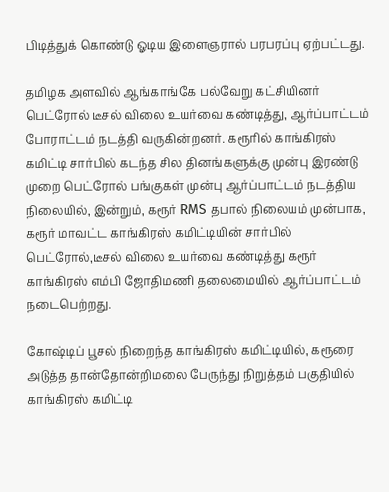பிடித்துக் கொண்டு ஓடிய இளைஞரால் பரபரப்பு ஏற்பட்டது.

தமிழக அளவில் ஆங்காங்கே பல்வேறு கட்சியினர் பெட்ரோல் டீசல் விலை உயர்வை கண்டித்து, ஆர்ப்பாட்டம் போராட்டம் நடத்தி வருகின்றனர். கரூரில் காங்கிரஸ் கமிட்டி சார்பில் கடந்த சில தினங்களுக்கு முன்பு இரண்டு முறை பெட்ரோல் பங்குகள் முன்பு ஆர்ப்பாட்டம் நடத்திய நிலையில், இன்றும், கரூர் RMS தபால் நிலையம் முன்பாக, கரூர் மாவட்ட காங்கிரஸ் கமிட்டியின் சார்பில் பெட்ரோல்,டீசல் விலை உயர்வை கண்டித்து கரூர் காங்கிரஸ் எம்பி ஜோதிமணி தலைமையில் ஆர்ப்பாட்டம் நடைபெற்றது.

கோஷ்டிப் பூசல் நிறைந்த காங்கிரஸ் கமிட்டியில், கரூரை அடுத்த தான்தோன்றிமலை பேருந்து நிறுத்தம் பகுதியில் காங்கிரஸ் கமிட்டி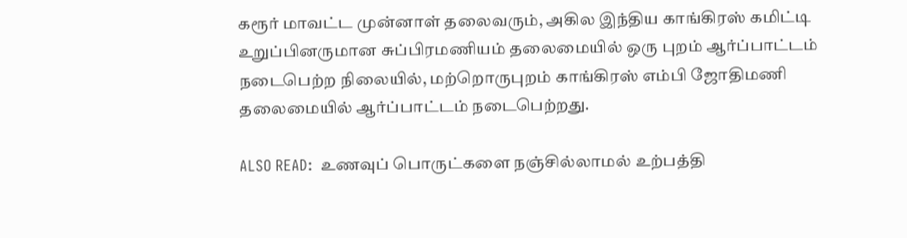கரூர் மாவட்ட முன்னாள் தலைவரும், அகில இந்திய காங்கிரஸ் கமிட்டி உறுப்பினருமான சுப்பிரமணியம் தலைமையில் ஒரு புறம் ஆர்ப்பாட்டம் நடைபெற்ற நிலையில், மற்றொருபுறம் காங்கிரஸ் எம்பி ஜோதிமணி தலைமையில் ஆர்ப்பாட்டம் நடைபெற்றது.

ALSO READ:  உணவுப் பொருட்களை நஞ்சில்லாமல் உற்பத்தி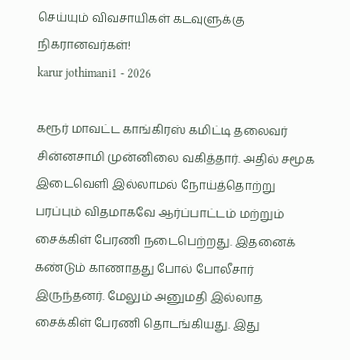செய்யும் விவசாயிகள் கடவுளுக்கு நிகரானவர்கள்!
karur jothimani1 - 2026

கரூர் மாவட்ட காங்கிரஸ் கமிட்டி தலைவர் சின்னசாமி முன்னிலை வகித்தார். அதில் சமூக இடைவெளி இல்லாமல் நோய்த்தொற்று பரப்பும் விதமாகவே ஆர்ப்பாட்டம் மற்றும் சைக்கிள் பேரணி நடைபெற்றது. இதனைக் கண்டும் காணாதது போல் போலீசார் இருந்தனர். மேலும் அனுமதி இல்லாத சைக்கிள் பேரணி தொடங்கியது. இது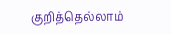குறித்தெல்லாம்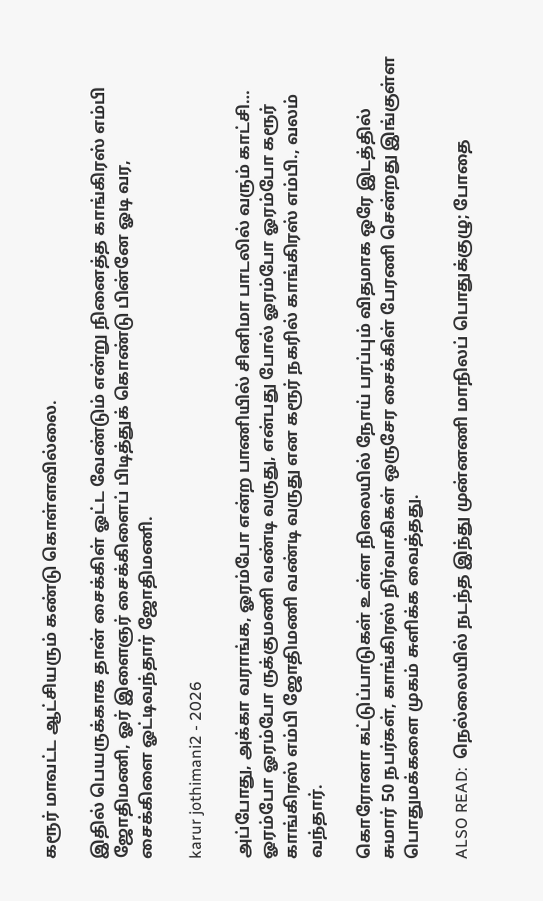கரூர் மாவட்ட ஆட்சியரும் கண்டு கொள்ளவில்லை.

இதில் பெயருக்காக தான் சைக்கிள் ஓட்ட வேண்டும் என்று நினைத்த காங்கிரஸ் எம்பி ஜோதிமணி, ஓர் இளைஞர் சைக்கிளைப் பிடித்துக் கொண்டு பின்னே ஓடி வர, சைக்கிளை ஓட்டிவந்தார் ஜோதிமணி.

karur jothimani2 - 2026

அப்போது, அக்கா வராங்க, ஓரம்போ என்ற பாணியில் சினிமா பாடலில் வரும் காட்சி… ஓரம்போ ஓரம்போ ருக்குமணி வண்டி வருது, என்பது போல் ஓரம்போ ஓரம்போ கரூர் காங்கிரஸ் எம்பி ஜோதிமணி வண்டி வருது என கரூர் நகரில் காங்கிரஸ் எம்பி., வலம் வந்தார்.

கொரோனா கட்டுப்பாடுகள் உள்ள நிலையில் நோய் பரப்பும் விதமாக ஒரே இடத்தில் சுமார் 50 நபர்கள், காங்கிரஸ் நிர்வாகிகள் ஒருசேர சைக்கிள் பேரணி சென்றது இங்குள்ள பொதுமக்களை முகம் சுளிக்க வைத்தது.

ALSO READ:  நெல்லையில் நடந்த இந்து முன்னணி மாநிலப் பொதுக்குழு; போதை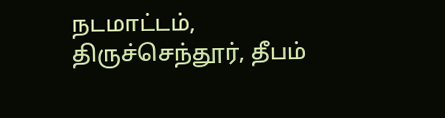நடமாட்டம், திருச்செந்தூர், தீபம்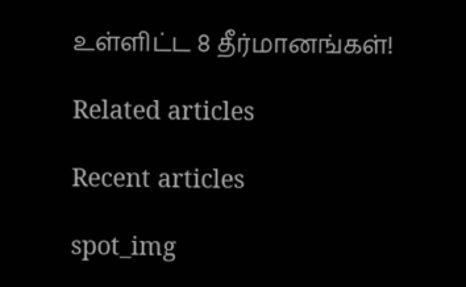உள்ளிட்ட 8 தீர்மானங்கள்!

Related articles

Recent articles

spot_img